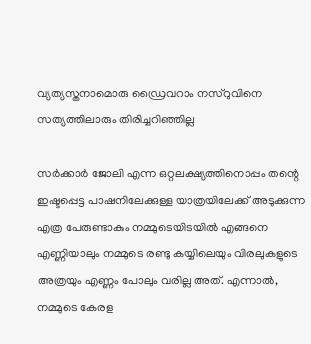വ്യത്യസ്തനാമൊരു ഡ്രൈവറാം നസ്‌റുവിനെ സത്യത്തിലാരും തിരിച്ചറിഞ്ഞില്ല

സര്‍ക്കാര്‍ ജോലി എന്ന ഒറ്റലക്ഷ്യത്തിനൊപ്പം തന്റെ ഇഷ്ടപ്പെട്ട പാഷനിലേക്കുള്ള യാത്രയിലേക്ക് അടുക്കുന്ന എത്ര പേരുണ്ടാകും നമ്മുടെയിടയിൽ എങ്ങനെ എണ്ണിയാലും നമ്മുടെ രണ്ടു കയ്യിലെയും വിരലുകളുടെ അത്രയും എണ്ണം പോലും വരില്ല അത്. എന്നാല്‍, നമ്മുടെ കേരള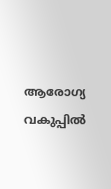ആരോഗ്യ വകുപ്പില്‍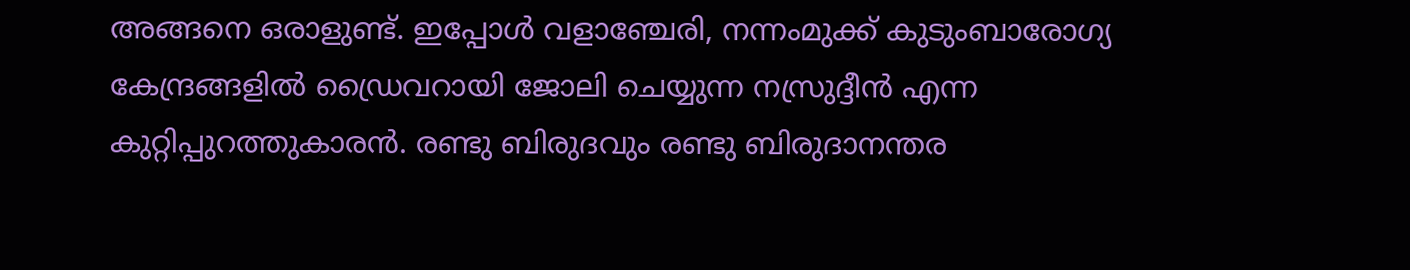അങ്ങനെ ഒരാളുണ്ട്. ഇപ്പോള്‍ വളാഞ്ചേരി, നന്നംമുക്ക് കുടുംബാരോഗ്യ കേന്ദ്രങ്ങളിൽ ഡ്രൈവറായി ജോലി ചെയ്യുന്ന നസ്രുദ്ദീന്‍ എന്ന കുറ്റിപ്പുറത്തുകാരന്‍. രണ്ടു ബിരുദവും രണ്ടു ബിരുദാനന്തര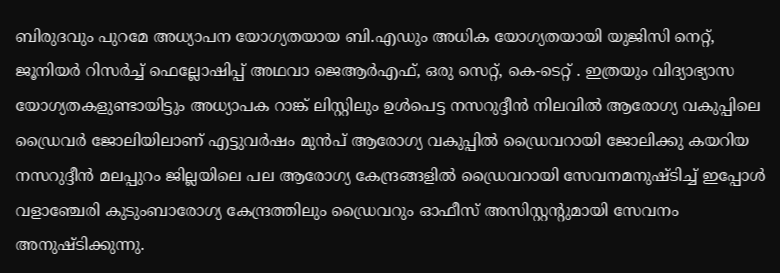ബിരുദവും പുറമേ അധ്യാപന യോഗ്യതയായ ബി.എഡും അധിക യോഗ്യതയായി യുജിസി നെറ്റ്, ജൂനിയര്‍ റിസര്‍ച്ച് ഫെല്ലോഷിപ്പ് അഥവാ ജെആര്‍എഫ്, ഒരു സെറ്റ്, കെ-ടെറ്റ് . ഇത്രയും വിദ്യാഭ്യാസ യോഗ്യതകളുണ്ടായിട്ടും അധ്യാപക റാങ്ക് ലിസ്റ്റിലും ഉള്‍പെട്ട നസറുദ്ദീന്‍ നിലവിൽ ആരോഗ്യ വകുപ്പിലെ ഡ്രൈവര്‍ ജോലിയിലാണ് എട്ടുവര്‍ഷം മുന്‍പ് ആരോഗ്യ വകുപ്പില്‍ ഡ്രൈവറായി ജോലിക്കു കയറിയ നസറുദ്ദീന്‍ മലപ്പുറം ജില്ലയിലെ പല ആരോഗ്യ കേന്ദ്രങ്ങളില്‍ ഡ്രൈവറായി സേവനമനുഷ്ടിച്ച് ഇപ്പോള്‍ വളാഞ്ചേരി കുടുംബാരോഗ്യ കേന്ദ്രത്തിലും ഡ്രൈവറും ഓഫീസ് അസിസ്റ്റന്റുമായി സേവനം അനുഷ്ടിക്കുന്നു.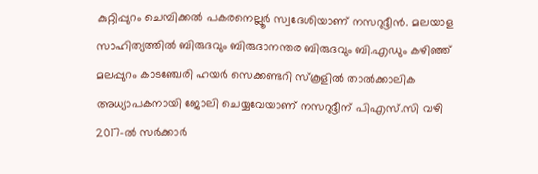കുറ്റിപ്പുറം ചെമ്പിക്കല്‍ പകരനെല്ലൂര്‍ സ്വദേശിയാണ് നസറുദ്ദീന്‍. മലയാള സാഹിത്യത്തിൽ ബിരുദവും ബിരുദാനന്തര ബിരുദവും ബി.എഡും കഴിഞ്ഞ് മലപ്പുറം കാടഞ്ചേരി ഹയര്‍ സെക്കണ്ടറി സ്‌കൂളില്‍ താൽക്കാലിക അധ്യാപകനായി ജോലി ചെയ്യവേയാണ് നസറുദ്ദീന് പിഎസ്.സി വഴി 2017-ല്‍ സര്‍ക്കാര്‍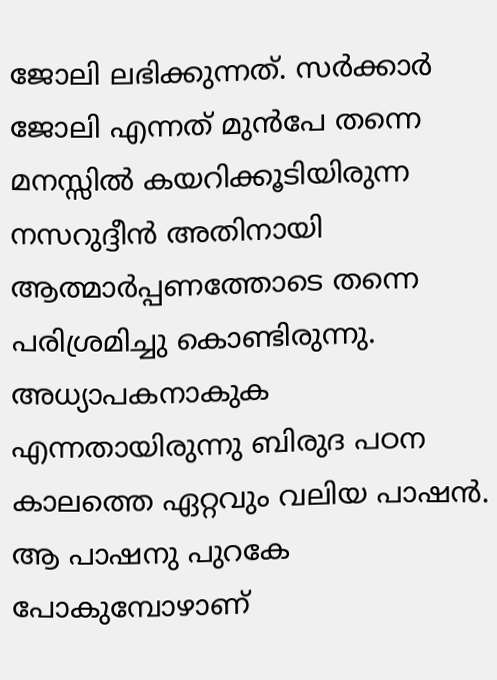ജോലി ലഭിക്കുന്നത്. സര്‍ക്കാര്‍ ജോലി എന്നത് മുന്‍പേ തന്നെ മനസ്സില്‍ കയറിക്കൂടിയിരുന്ന നസറുദ്ദീന്‍ അതിനായി ആത്മാര്‍പ്പണത്തോടെ തന്നെ പരിശ്രമിച്ചു കൊണ്ടിരുന്നു. അധ്യാപകനാകുക എന്നതായിരുന്നു ബിരുദ പഠന കാലത്തെ ഏറ്റവും വലിയ പാഷന്‍. ആ പാഷനു പുറകേ പോകുമ്പോഴാണ്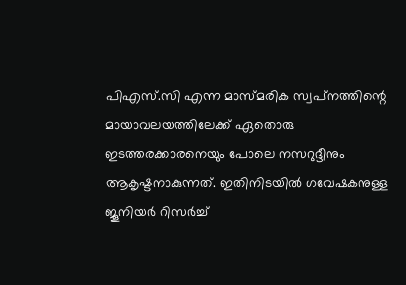പിഎസ്.സി എന്ന മാസ്മരിക സ്വപ്‌നത്തിന്റെ മായാവലയത്തിലേക്ക് ഏതൊരു ഇടത്തരക്കാരനെയും പോലെ നസറുദ്ദീനും ആകൃഷ്ടനാകുന്നത്. ഇതിനിടയില്‍ ഗവേഷകനുള്ള ജൂനിയര്‍ റിസര്‍ച്ച്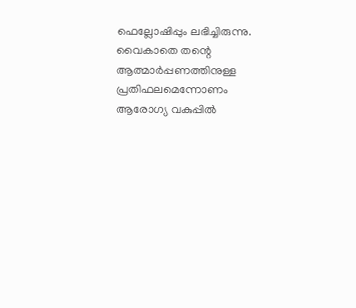ഫെല്ലോഷിപ്പും ലഭിച്ചിരുന്നു. വൈകാതെ തന്റെ ആത്മാര്‍പ്പണത്തിനുള്ള പ്രതിഫലമെന്നോണം ആരോഗ്യ വകുപ്പില്‍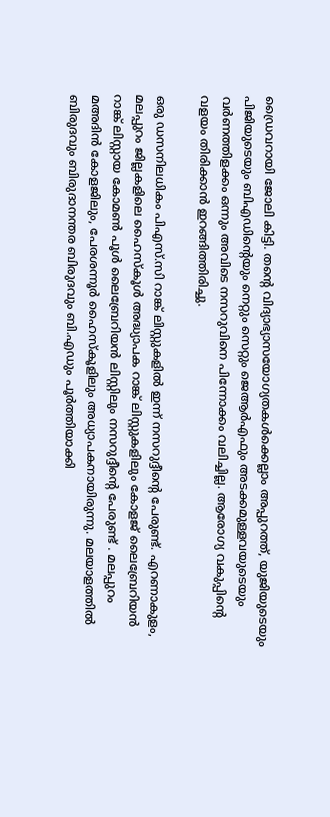ഡ്രൈവറായി ജോലി കിട്ടി. തന്റെ വിദ്യാഭ്യാസയോഗ്യതകള്‍ക്കെല്ലാം അപ്പുറത്ത്, യുജിയുടെയും പിജിയുടെയും ബിഎഡിന്റെയും നെറ്റും സെറ്റും ജെആര്‍എഫും അടക്കമുള്ളവയുടെയും വര്‍ണത്തിളക്കം ഒന്നും അവിടെ നസറുവിനെ പിന്നോക്കം വലിച്ചില്ല. ആരോഗ്യ വകുപ്പിന്റെ വളയം തിരിക്കാന്‍ ഇറങ്ങിത്തിരിച്ചു.

ഒരു ഡസനിലധികം പിഎസ്.സി റാങ്ക് ലിസ്റ്റുകളില്‍ ഇന്ന് നസറുദ്ദീന്റെ പേരുണ്ട്. എറണാകുളം, മലപ്പുറം ജില്ലകളിലെ ഹൈസ്‌കൂള്‍ അദ്ധ്യാപക റാങ്ക് ലിസ്റ്റുകളിലും കോളജ് ലൈബ്രേറിയന്‍ റാങ്ക് ലിസ്റ്റായ കോമണ്‍ പൂള്‍ ലൈബ്രേറിയന്‍ ലിസ്റ്റിലും നസറുദ്ദീന്റെ പേരുണ്ട് . മലപ്പുറം മഅദിന്‍ കോളജിലും, പേരശന്നൂര്‍ ഹൈസ്‌കൂളിലും അധ്യാപകനായിരുന്നു. മലയാളത്തില്‍ ബിരുദവും ബിരുദാനന്തര ബിരുദവും ബി.എഡും പൂര്‍ത്തിയാക്കി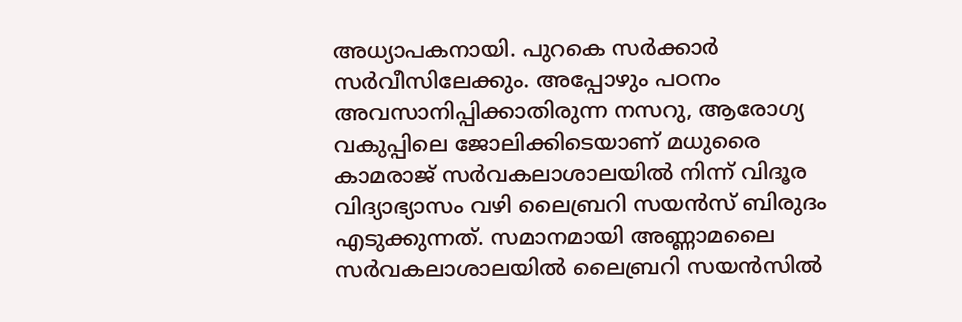അധ്യാപകനായി. പുറകെ സര്‍ക്കാര്‍ സര്‍വീസിലേക്കും. അപ്പോഴും പഠനം അവസാനിപ്പിക്കാതിരുന്ന നസറു, ആരോഗ്യ വകുപ്പിലെ ജോലിക്കിടെയാണ് മധുരൈ കാമരാജ് സര്‍വകലാശാലയില്‍ നിന്ന് വിദൂര വിദ്യാഭ്യാസം വഴി ലൈബ്രറി സയന്‍സ് ബിരുദം എടുക്കുന്നത്. സമാനമായി അണ്ണാമലൈ സര്‍വകലാശാലയില്‍ ലൈബ്രറി സയന്‍സില്‍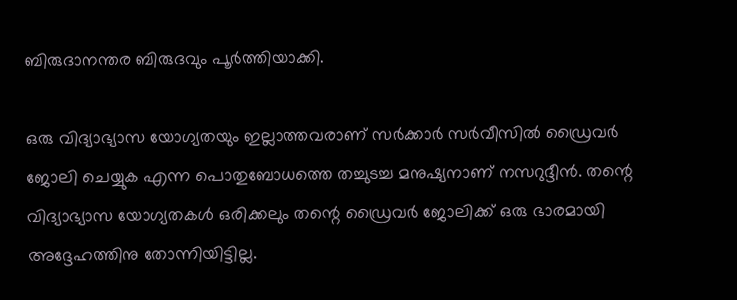ബിരുദാനന്തര ബിരുദവും പൂര്‍ത്തിയാക്കി.

ഒരു വിദ്യാഭ്യാസ യോഗ്യതയും ഇല്ലാത്തവരാണ് സര്‍ക്കാര്‍ സര്‍വീസില്‍ ഡ്രൈവര്‍ ജോലി ചെയ്യുക എന്ന പൊതുബോധത്തെ തച്ചുടച്ച മനുഷ്യനാണ് നസറുദ്ദീന്‍. തന്റെ വിദ്യാഭ്യാസ യോഗ്യതകള്‍ ഒരിക്കലും തന്റെ ഡ്രൈവര്‍ ജോലിക്ക് ഒരു ഭാരമായി അദ്ദേഹത്തിനു തോന്നിയിട്ടില്ല.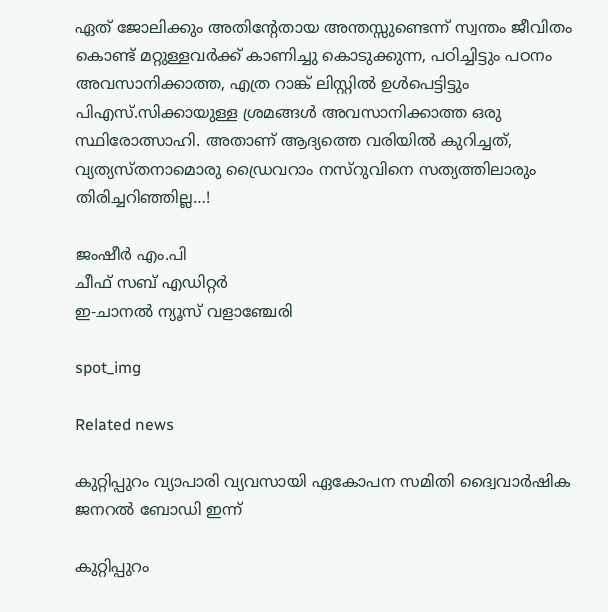ഏത് ജോലിക്കും അതിന്റേതായ അന്തസ്സുണ്ടെന്ന് സ്വന്തം ജീവിതം കൊണ്ട് മറ്റുള്ളവര്‍ക്ക് കാണിച്ചു കൊടുക്കുന്ന, പഠിച്ചിട്ടും പഠനം അവസാനിക്കാത്ത, എത്ര റാങ്ക് ലിസ്റ്റില്‍ ഉള്‍പെട്ടിട്ടും പിഎസ്.സിക്കായുള്ള ശ്രമങ്ങള്‍ അവസാനിക്കാത്ത ഒരു സ്ഥിരോത്സാഹി. അതാണ് ആദ്യത്തെ വരിയില്‍ കുറിച്ചത്, വ്യത്യസ്തനാമൊരു ഡ്രൈവറാം നസ്‌റുവിനെ സത്യത്തിലാരും തിരിച്ചറിഞ്ഞില്ല…!

ജംഷീര്‍ എം.പി
ചീഫ് സബ് എഡിറ്റര്‍
ഇ-ചാനല്‍ ന്യൂസ് വളാഞ്ചേരി

spot_img

Related news

കുറ്റിപ്പുറം വ്യാപാരി വ്യവസായി ഏകോപന സമിതി ദ്വൈവാർഷിക ജനറൽ ബോഡി ഇന്ന്

കുറ്റിപ്പുറം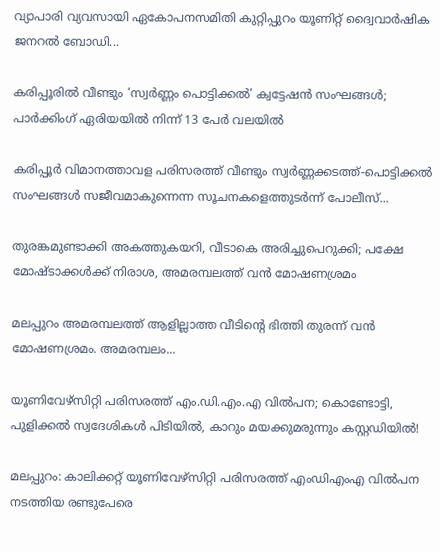വ്യാപാരി വ്യവസായി ഏകോപനസമിതി കുറ്റിപ്പുറം യൂണിറ്റ് ദ്വൈവാർഷിക ജനറൽ ബോഡി...

കരിപ്പൂരിൽ വീണ്ടും ‘സ്വർണ്ണം പൊട്ടിക്കൽ’ ക്വട്ടേഷൻ സംഘങ്ങൾ; പാർക്കിംഗ് ഏരിയയിൽ നിന്ന് 13 പേർ വലയിൽ

കരിപ്പൂർ വിമാനത്താവള പരിസരത്ത് വീണ്ടും സ്വർണ്ണക്കടത്ത്-പൊട്ടിക്കൽ സംഘങ്ങൾ സജീവമാകുന്നെന്ന സൂചനകളെത്തുടർന്ന് പോലീസ്...

തുരങ്കമുണ്ടാക്കി അകത്തുകയറി, വീടാകെ അരിച്ചുപെറുക്കി; പക്ഷേ മോഷ്ടാക്കൾക്ക് നിരാശ, അമരമ്പലത്ത് വൻ മോഷണശ്രമം

മലപ്പുറം അമരമ്പലത്ത് ആളില്ലാത്ത വീടിന്റെ ഭിത്തി തുരന്ന് വൻ മോഷണശ്രമം. അമരമ്പലം...

യൂണിവേഴ്സിറ്റി പരിസരത്ത് എം.ഡി.എം.എ വിൽപന; കൊണ്ടോട്ടി, പുളിക്കൽ സ്വദേശികൾ പിടിയിൽ, കാറും മയക്കുമരുന്നും കസ്റ്റഡിയിൽ!

മലപ്പുറം: കാലിക്കറ്റ് യൂണിവേഴ്സിറ്റി പരിസരത്ത് എംഡിഎംഎ വിൽപന നടത്തിയ രണ്ടുപേരെ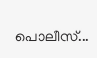പൊലീസ്...